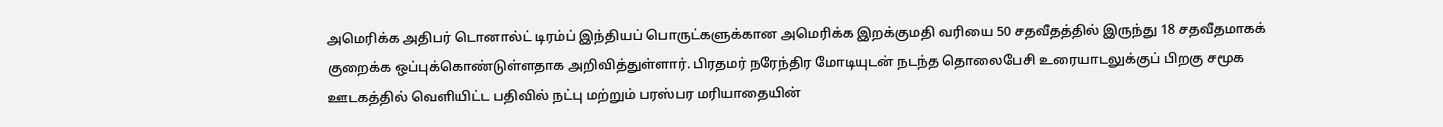அமெரிக்க அதிபர் டொனால்ட் டிரம்ப் இந்தியப் பொருட்களுக்கான அமெரிக்க இறக்குமதி வரியை 50 சதவீதத்தில் இருந்து 18 சதவீதமாகக் குறைக்க ஒப்புக்கொண்டுள்ளதாக அறிவித்துள்ளார். பிரதமர் நரேந்திர மோடியுடன் நடந்த தொலைபேசி உரையாடலுக்குப் பிறகு சமூக ஊடகத்தில் வெளியிட்ட பதிவில் நட்பு மற்றும் பரஸ்பர மரியாதையின்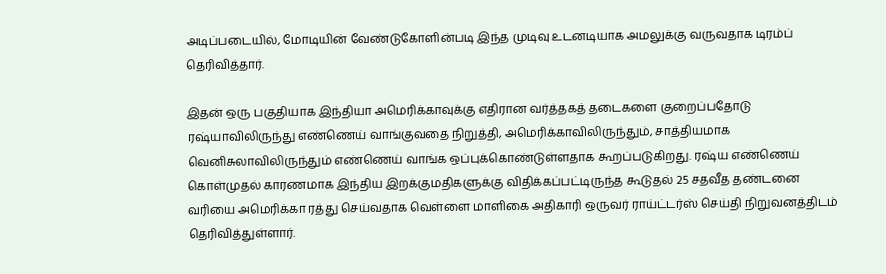அடிப்படையில், மோடியின் வேண்டுகோளின்படி இந்த முடிவு உடனடியாக அமலுக்கு வருவதாக டிரம்ப் தெரிவித்தார்.

இதன் ஒரு பகுதியாக இந்தியா அமெரிக்காவுக்கு எதிரான வர்த்தகத் தடைகளை குறைப்பதோடு ரஷ்யாவிலிருந்து எண்ணெய் வாங்குவதை நிறுத்தி, அமெரிக்காவிலிருந்தும், சாத்தியமாக வெனிசுலாவிலிருந்தும் எண்ணெய் வாங்க ஒப்புக்கொண்டுள்ளதாக கூறப்படுகிறது. ரஷ்ய எண்ணெய் கொள்முதல் காரணமாக இந்திய இறக்குமதிகளுக்கு விதிக்கப்பட்டிருந்த கூடுதல் 25 சதவீத தண்டனை வரியை அமெரிக்கா ரத்து செய்வதாக வெள்ளை மாளிகை அதிகாரி ஒருவர் ராய்ட்டர்ஸ் செய்தி நிறுவனத்திடம் தெரிவித்துள்ளார்.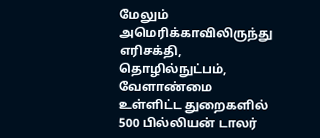மேலும் அமெரிக்காவிலிருந்து எரிசக்தி, தொழில்நுட்பம், வேளாண்மை உள்ளிட்ட துறைகளில் 500 பில்லியன் டாலர்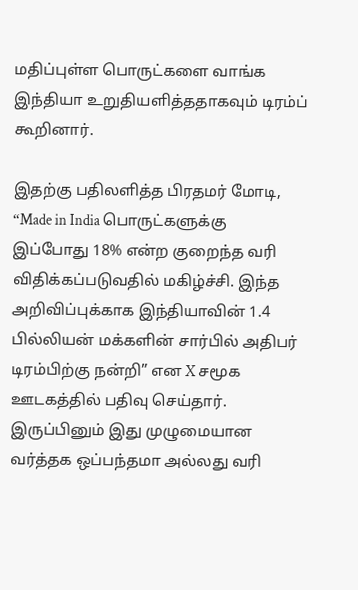மதிப்புள்ள பொருட்களை வாங்க இந்தியா உறுதியளித்ததாகவும் டிரம்ப் கூறினார்.

இதற்கு பதிலளித்த பிரதமர் மோடி, “Made in India பொருட்களுக்கு இப்போது 18% என்ற குறைந்த வரி விதிக்கப்படுவதில் மகிழ்ச்சி. இந்த அறிவிப்புக்காக இந்தியாவின் 1.4 பில்லியன் மக்களின் சார்பில் அதிபர் டிரம்பிற்கு நன்றி” என X சமூக ஊடகத்தில் பதிவு செய்தார். இருப்பினும் இது முழுமையான வர்த்தக ஒப்பந்தமா அல்லது வரி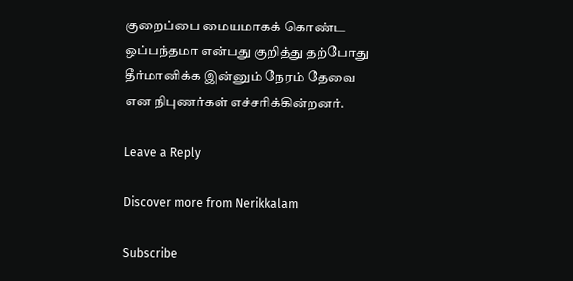குறைப்பை மையமாகக் கொண்ட ஒப்பந்தமா என்பது குறித்து தற்போது தீர்மானிக்க இன்னும் நேரம் தேவை என நிபுணர்கள் எச்சரிக்கின்றனர்.

Leave a Reply

Discover more from Nerikkalam

Subscribe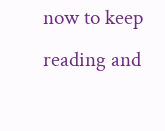now to keep reading and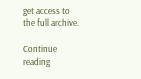get access to the full archive.

Continue reading